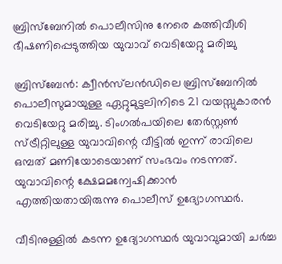ബ്രിസ്‌ബേനിൽ പൊലീസിനു നേരെ കത്തിവീശി ഭീഷണിപ്പെടുത്തിയ യുവാവ് വെടിയേറ്റു മരിച്ചു

ബ്രിസ്‌ബേൻ: ക്വീൻസ്‌ലൻഡിലെ ബ്രിസ്‌ബേനിൽ പൊലീസുമായുള്ള ഏറ്റുമുട്ടലിനിടെ 21 വയസ്സുകാരൻ വെടിയേറ്റു മരിച്ചു. ടിംഗൽപയിലെ തേർസ്റ്റൺ സ്ട്രീറ്റിലുള്ള യുവാവിന്റെ വീട്ടിൽ ഇന്ന് രാവിലെ ഒമ്പത് മണിയോടെയാണ് സംഭവം നടന്നത്. യുവാവിന്റെ ക്ഷേമമന്വേഷിക്കാൻ എത്തിയതായിരുന്നു പൊലീസ് ഉദ്യോഗസ്ഥർ.

വീടിനുള്ളിൽ കടന്ന ഉദ്യോഗസ്ഥർ യുവാവുമായി ചർച്ച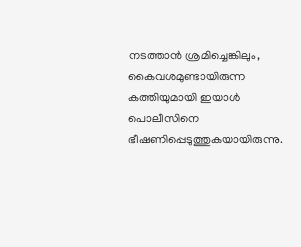നടത്താൻ ശ്രമിച്ചെങ്കിലും, കൈവശമുണ്ടായിരുന്ന കത്തിയുമായി ഇയാൾ പൊലീസിനെ ഭീഷണിപ്പെടുത്തുകയായിരുന്നു.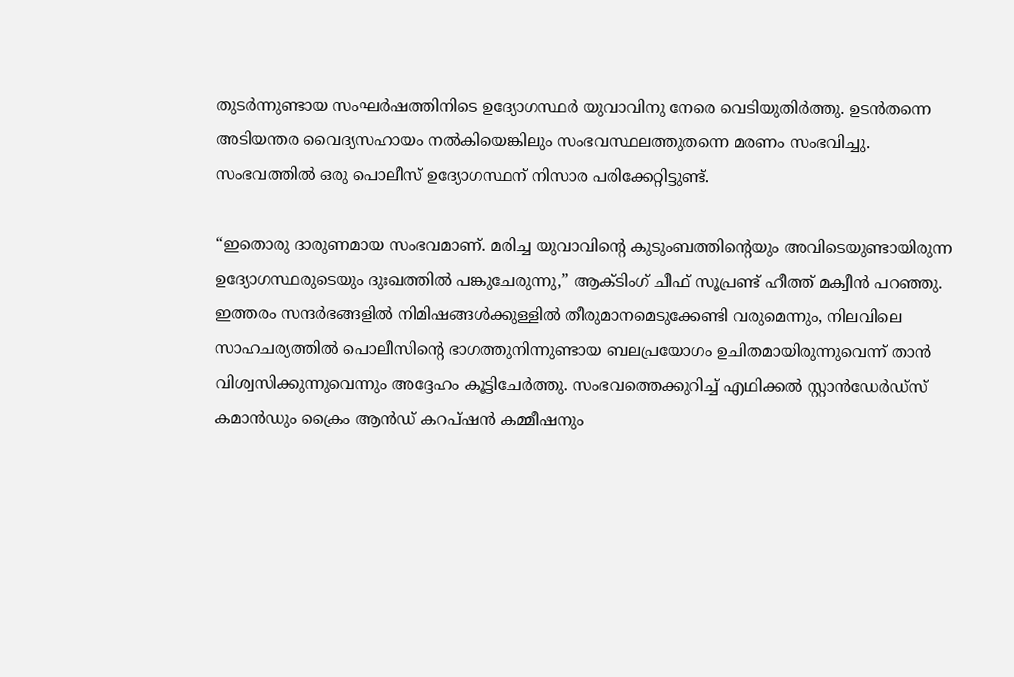തുടർന്നുണ്ടായ സംഘർഷത്തിനിടെ ഉദ്യോഗസ്ഥർ യുവാവിനു നേരെ വെടിയുതിർത്തു. ഉടൻതന്നെ അടിയന്തര വൈദ്യസഹായം നൽകിയെങ്കിലും സംഭവസ്ഥലത്തുതന്നെ മരണം സംഭവിച്ചു. സംഭവത്തിൽ ഒരു പൊലീസ് ഉദ്യോഗസ്ഥന് നിസാര പരിക്കേറ്റിട്ടുണ്ട്.

“ഇതൊരു ദാരുണമായ സംഭവമാണ്. മരിച്ച യുവാവിന്റെ കുടുംബത്തിന്റെയും അവിടെയുണ്ടായിരുന്ന ഉദ്യോഗസ്ഥരുടെയും ദുഃഖത്തിൽ പങ്കുചേരുന്നു,” ആക്ടിംഗ് ചീഫ് സൂപ്രണ്ട് ഹീത്ത് മക്വീൻ പറഞ്ഞു. ഇത്തരം സന്ദർഭങ്ങളിൽ നിമിഷങ്ങൾക്കുള്ളിൽ തീരുമാനമെടുക്കേണ്ടി വരുമെന്നും, നിലവിലെ സാഹചര്യത്തിൽ പൊലീസിന്റെ ഭാഗത്തുനിന്നുണ്ടായ ബലപ്രയോഗം ഉചിതമായിരുന്നുവെന്ന് താൻ വിശ്വസിക്കുന്നുവെന്നും അദ്ദേഹം കൂട്ടിചേർത്തു. സംഭവത്തെക്കുറിച്ച് എഥിക്കൽ സ്റ്റാൻഡേർഡ്സ് കമാൻഡും ക്രൈം ആൻഡ് കറപ്ഷൻ കമ്മീഷനും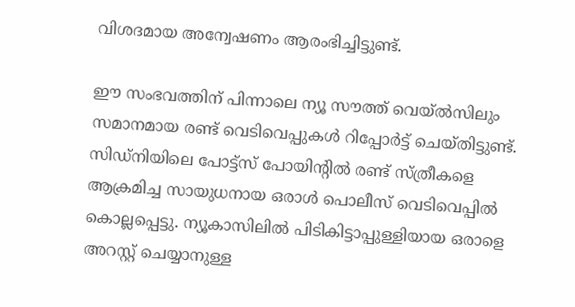വിശദമായ അന്വേഷണം ആരംഭിച്ചിട്ടുണ്ട്.

ഈ സംഭവത്തിന് പിന്നാലെ ന്യൂ സൗത്ത് വെയ്‌ൽസിലും സമാനമായ രണ്ട് വെടിവെപ്പുകൾ റിപ്പോർട്ട് ചെയ്തിട്ടുണ്ട്. സിഡ്‌നിയിലെ പോട്ട്‌സ് പോയിന്റിൽ രണ്ട് സ്ത്രീകളെ ആക്രമിച്ച സായുധനായ ഒരാൾ പൊലീസ് വെടിവെപ്പിൽ കൊല്ലപ്പെട്ടു. ന്യൂകാസിലിൽ പിടികിട്ടാപ്പുള്ളിയായ ഒരാളെ അറസ്റ്റ് ചെയ്യാനുള്ള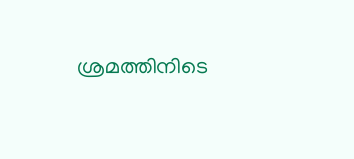ശ്രമത്തിനിടെ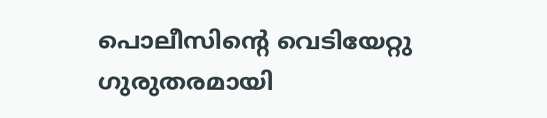പൊലീസിന്റെ വെടിയേറ്റു ഗുരുതരമായി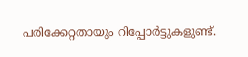പരിക്കേറ്റതായും റിപ്പോർട്ടുകളുണ്ട്.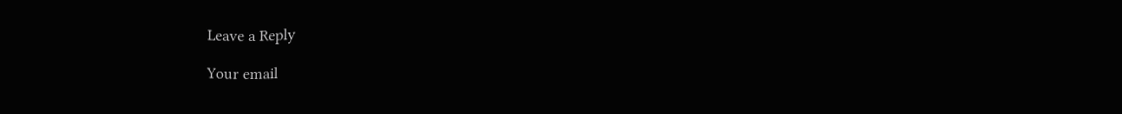Leave a Reply

Your email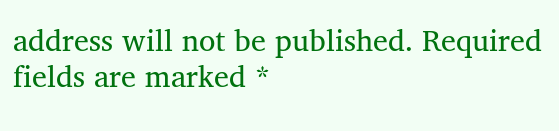address will not be published. Required fields are marked *